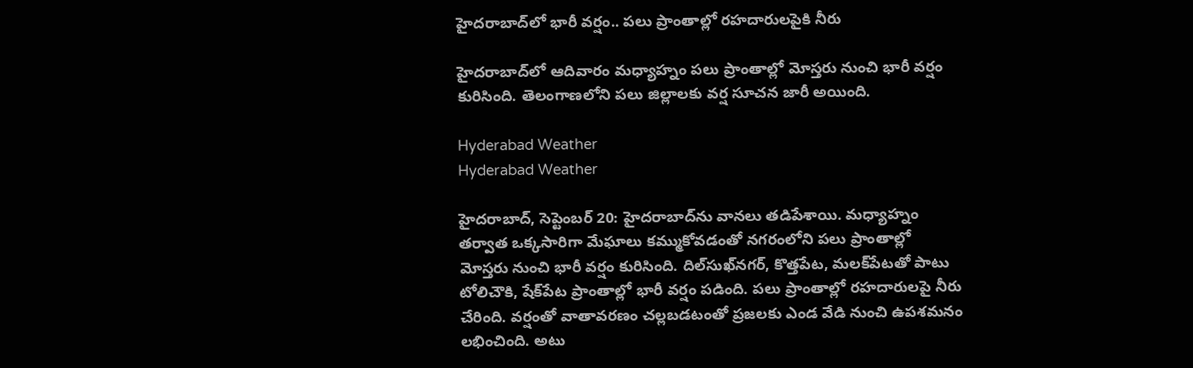హైదరాబాద్‌లో భారీ వర్షం.. పలు ప్రాంతాల్లో రహదారులపైకి నీరు

హైదరాబాద్‌లో ఆదివారం మధ్యాహ్నం పలు ప్రాంతాల్లో మోస్తరు నుంచి భారీ వర్షం కురిసింది. తెలంగాణలోని పలు జిల్లాలకు వర్ష సూచన జారీ అయింది.

Hyderabad Weather
Hyderabad Weather

హైదరాబాద్‌, సెప్టెంబర్‌ 20: హైదరాబాద్‌ను వానలు తడిపేశాయి. మధ్యాహ్నం తర్వాత ఒక్కసారిగా మేఘాలు కమ్ముకోవడంతో నగరంలోని పలు ప్రాంతాల్లో మోస్తరు నుంచి భారీ వర్షం కురిసింది. దిల్‌సుఖ్‌నగర్‌, కొత్తపేట, మలక్‌పేటతో పాటు టోలిచౌకి, షేక్‌పేట ప్రాంతాల్లో భారీ వర్షం పడింది. పలు ప్రాంతాల్లో రహదారులపై నీరు చేరింది. వర్షంతో వాతావరణం చల్లబడటంతో ప్రజలకు ఎండ వేడి నుంచి ఉపశమనం లభించింది. అటు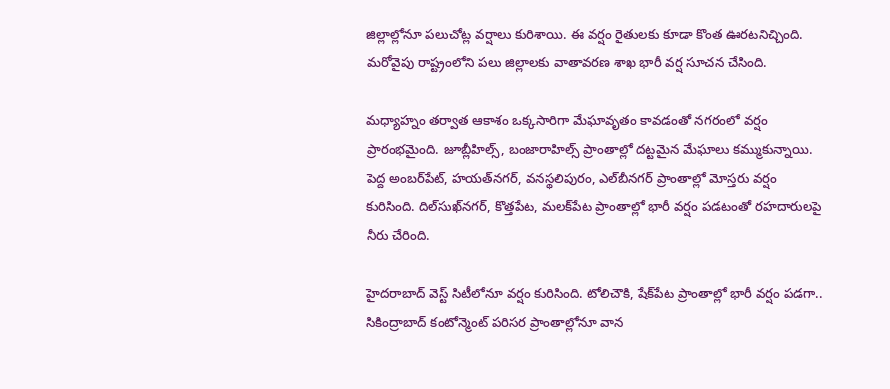జిల్లాల్లోనూ పలుచోట్ల వర్షాలు కురిశాయి. ఈ వర్షం రైతులకు కూడా కొంత ఊరటనిచ్చింది. మరోవైపు రాష్ట్రంలోని పలు జిల్లాలకు వాతావరణ శాఖ భారీ వర్ష సూచన చేసింది.

మధ్యాహ్నం తర్వాత ఆకాశం ఒక్కసారిగా మేఘావృతం కావడంతో నగరంలో వర్షం ప్రారంభమైంది. జూబ్లీహిల్స్‌, బంజారాహిల్స్‌ ప్రాంతాల్లో దట్టమైన మేఘాలు కమ్ముకున్నాయి. పెద్ద అంబర్‌పేట్‌, హయత్‌నగర్‌, వనస్థలిపురం, ఎల్‌బీనగర్‌ ప్రాంతాల్లో మోస్తరు వర్షం కురిసింది. దిల్‌సుఖ్‌నగర్‌, కొత్తపేట, మలక్‌పేట ప్రాంతాల్లో భారీ వర్షం పడటంతో రహదారులపై నీరు చేరింది.

హైదరాబాద్‌ వెస్ట్‌ సిటీలోనూ వర్షం కురిసింది. టోలిచౌకి, షేక్‌పేట ప్రాంతాల్లో భారీ వర్షం పడగా.. సికింద్రాబాద్‌ కంటోన్మెంట్‌ పరిసర ప్రాంతాల్లోనూ వాన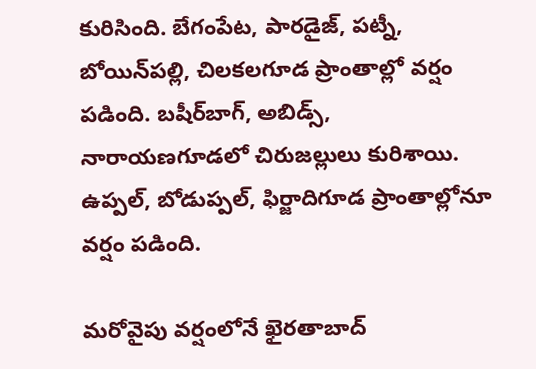కురిసింది. బేగంపేట, పారడైజ్‌, పట్నీ, బోయిన్‌పల్లి, చిలకలగూడ ప్రాంతాల్లో వర్షం పడింది. బషీర్‌బాగ్‌, అబిడ్స్‌, నారాయణగూడలో చిరుజల్లులు కురిశాయి. ఉప్పల్‌, బోడుప్పల్‌, ఫిర్జాదిగూడ ప్రాంతాల్లోనూ వర్షం పడింది.

మరోవైపు వర్షంలోనే ఖైరతాబాద్‌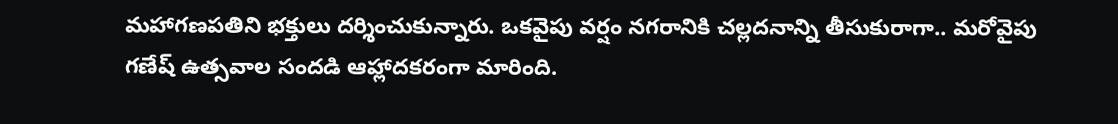మహాగణపతిని భక్తులు దర్శించుకున్నారు. ఒకవైపు వర్షం నగరానికి చల్లదనాన్ని తీసుకురాగా.. మరోవైపు గణేష్‌ ఉత్సవాల సందడి ఆహ్లాదకరంగా మారింది.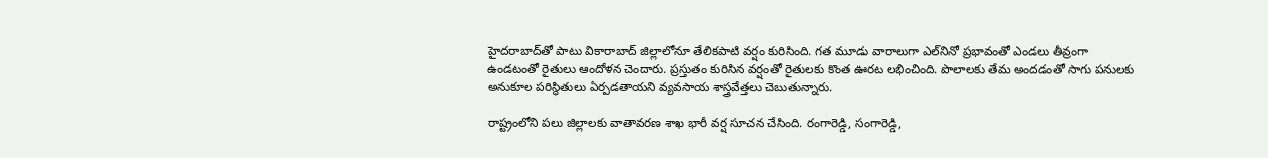హైదరాబాద్‌తో పాటు వికారాబాద్‌ జిల్లాలోనూ తేలికపాటి వర్షం కురిసింది. గత మూడు వారాలుగా ఎల్‌నినో ప్రభావంతో ఎండలు తీవ్రంగా ఉండటంతో రైతులు ఆందోళన చెందారు. ప్రస్తుతం కురిసిన వర్షంతో రైతులకు కొంత ఊరట లభించింది. పొలాలకు తేమ అందడంతో సాగు పనులకు అనుకూల పరిస్థితులు ఏర్పడతాయని వ్యవసాయ శాస్త్రవేత్తలు చెబుతున్నారు.

రాష్ట్రంలోని పలు జిల్లాలకు వాతావరణ శాఖ భారీ వర్ష సూచన చేసింది. రంగారెడ్డి, సంగారెడ్డి,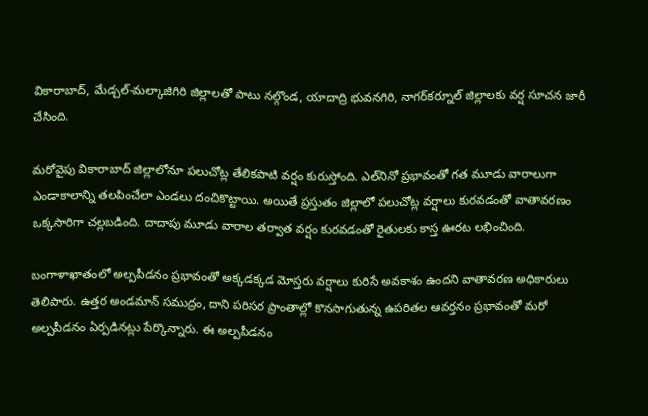వికారాబాద్‌, మేడ్చల్‌-మల్కాజిగిరి జిల్లాలతో పాటు నల్గొండ, యాదాద్రి భువనగిరి, నాగర్‌కర్నూల్‌ జిల్లాలకు వర్ష సూచన జారీ చేసింది.

మరోవైపు వికారాబాద్‌ జిల్లాలోనూ పలుచోట్ల తేలికపాటి వర్షం కురుస్తోంది. ఎల్‌నినో ప్రభావంతో గత మూడు వారాలుగా ఎండాకాలాన్ని తలపించేలా ఎండలు దంచికొట్టాయి. అయితే ప్రస్తుతం జిల్లాలో పలుచోట్ల వర్షాలు కురవడంతో వాతావరణం ఒక్కసారిగా చల్లబడింది. దాదాపు మూడు వారాల తర్వాత వర్షం కురవడంతో రైతులకు కాస్త ఊరట లభించింది.

బంగాళాఖాతంలో అల్పపీడనం ప్రభావంతో అక్కడక్కడ మోస్తరు వర్షాలు కురిసే అవకాశం ఉందని వాతావరణ అధికారులు తెలిపారు. ఉత్తర అండమాన్‌ సముద్రం, దాని పరిసర ప్రాంతాల్లో కొనసాగుతున్న ఉపరితల ఆవర్తనం ప్రభావంతో మరో అల్పపీడనం ఏర్పడినట్లు పేర్కొన్నారు. ఈ అల్పపీడనం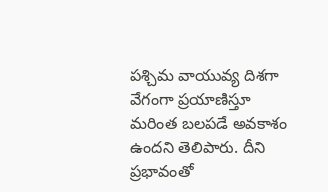పశ్చిమ వాయువ్య దిశగా వేగంగా ప్రయాణిస్తూ మరింత బలపడే అవకాశం ఉందని తెలిపారు. దీని ప్రభావంతో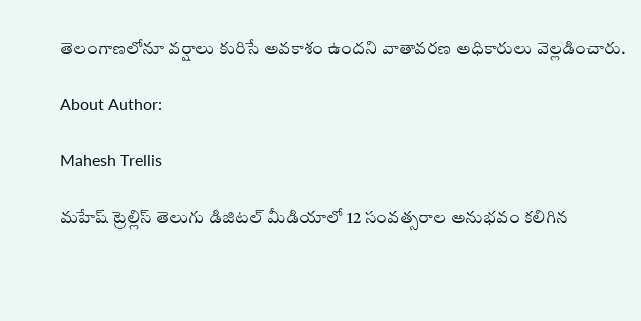తెలంగాణలోనూ వర్షాలు కురిసే అవకాశం ఉందని వాతావరణ అధికారులు వెల్లడించారు.

About Author:

Mahesh Trellis

మహేష్ ట్రెల్లిస్ తెలుగు డిజిటల్ మీడియాలో 12 సంవత్సరాల అనుభవం కలిగిన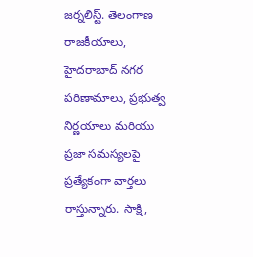జర్నలిస్ట్‌. తెలంగాణ రాజకీయాలు, హైదరాబాద్ నగర పరిణామాలు, ప్రభుత్వ నిర్ణయాలు మరియు ప్రజా సమస్యలపై ప్రత్యేకంగా వార్తలు రాస్తున్నారు. సాక్షి,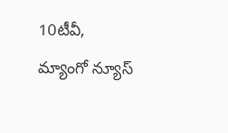10టీవీ, మ్యాంగో న్యూస్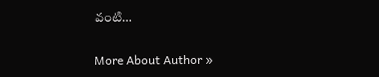వంటి…

More About Author »